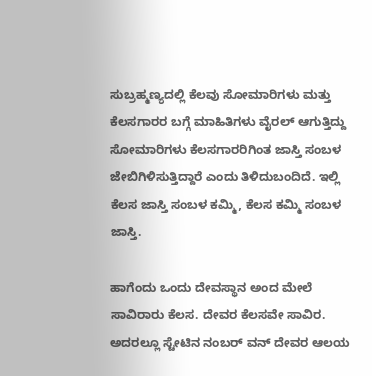ಸುಬ್ರಹ್ಮಣ್ಯದಲ್ಲಿ ಕೆಲವು ಸೋಮಾರಿಗಳು ಮತ್ತು ಕೆಲಸಗಾರರ ಬಗ್ಗೆ ಮಾಹಿತಿಗಳು ವೈರಲ್ ಆಗುತ್ತಿದ್ದು ಸೋಮಾರಿಗಳು ಕೆಲಸಗಾರರಿಗಿಂತ ಜಾಸ್ತಿ ಸಂಬಳ ಜೇಬಿಗಿಳಿಸುತ್ತಿದ್ದಾರೆ ಎಂದು ತಿಳಿದುಬಂದಿದೆ. ಇಲ್ಲಿ ಕೆಲಸ ಜಾಸ್ತಿ ಸಂಬಳ ಕಮ್ಮಿ, ಕೆಲಸ ಕಮ್ಮಿ ಸಂಬಳ ಜಾಸ್ತಿ.

ಹಾಗೆಂದು ಒಂದು ದೇವಸ್ಥಾನ ಅಂದ ಮೇಲೆ ಸಾವಿರಾರು ಕೆಲಸ. ದೇವರ ಕೆಲಸವೇ ಸಾವಿರ. ಅದರಲ್ಲೂ ಸ್ಟೇಟಿನ ನಂಬರ್ ವನ್ ದೇವರ ಆಲಯ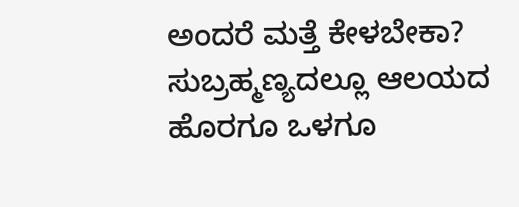ಅಂದರೆ ಮತ್ತೆ ಕೇಳಬೇಕಾ? ಸುಬ್ರಹ್ಮಣ್ಯದಲ್ಲೂ ಆಲಯದ ಹೊರಗೂ ಒಳಗೂ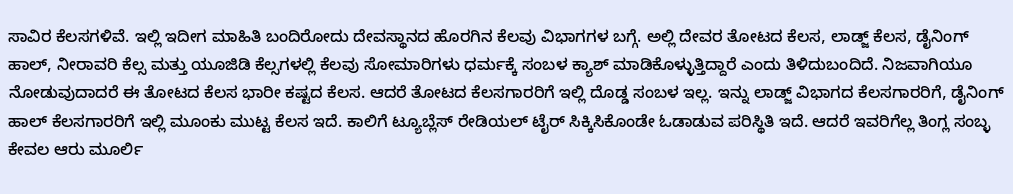ಸಾವಿರ ಕೆಲಸಗಳಿವೆ. ಇಲ್ಲಿ ಇದೀಗ ಮಾಹಿತಿ ಬಂದಿರೋದು ದೇವಸ್ಥಾನದ ಹೊರಗಿನ ಕೆಲವು ವಿಭಾಗಗಳ ಬಗ್ಗೆ. ಅಲ್ಲಿ ದೇವರ ತೋಟದ ಕೆಲಸ, ಲಾಡ್ಜ್ ಕೆಲಸ, ಡೈನಿಂಗ್ ಹಾಲ್, ನೀರಾವರಿ ಕೆಲ್ಸ ಮತ್ತು ಯೂಜಿಡಿ ಕೆಲ್ಸಗಳಲ್ಲಿ ಕೆಲವು ಸೋಮಾರಿಗಳು ಧರ್ಮಕ್ಕೆ ಸಂಬಳ ಕ್ಯಾಶ್ ಮಾಡಿಕೊಳ್ಳುತ್ತಿದ್ದಾರೆ ಎಂದು ತಿಳಿದುಬಂದಿದೆ. ನಿಜವಾಗಿಯೂ ನೋಡುವುದಾದರೆ ಈ ತೋಟದ ಕೆಲಸ ಭಾರೀ ಕಷ್ಟದ ಕೆಲಸ. ಆದರೆ ತೋಟದ ಕೆಲಸಗಾರರಿಗೆ ಇಲ್ಲಿ ದೊಡ್ಡ ಸಂಬಳ ಇಲ್ಲ. ಇನ್ನು ಲಾಡ್ಜ್ ವಿಭಾಗದ ಕೆಲಸಗಾರರಿಗೆ, ಡೈನಿಂಗ್ ಹಾಲ್ ಕೆಲಸಗಾರರಿಗೆ ಇಲ್ಲಿ ಮೂಂಕು ಮುಟ್ಟ ಕೆಲಸ ಇದೆ. ಕಾಲಿಗೆ ಟ್ಯೂಬ್ಲೆಸ್ ರೇಡಿಯಲ್ ಟೈರ್ ಸಿಕ್ಕಿಸಿಕೊಂಡೇ ಓಡಾಡುವ ಪರಿಸ್ಥಿತಿ ಇದೆ. ಆದರೆ ಇವರಿಗೆಲ್ಲ ತಿಂಗ್ಲ ಸಂಬ್ಳ ಕೇವಲ ಆರು ಮೂರ್ಲಿ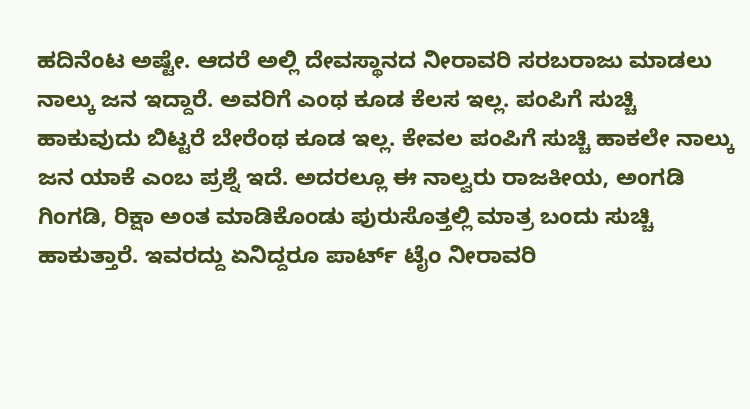ಹದಿನೆಂಟ ಅಷ್ಟೇ. ಆದರೆ ಅಲ್ಲಿ ದೇವಸ್ಥಾನದ ನೀರಾವರಿ ಸರಬರಾಜು ಮಾಡಲು ನಾಲ್ಕು ಜನ ಇದ್ದಾರೆ. ಅವರಿಗೆ ಎಂಥ ಕೂಡ ಕೆಲಸ ಇಲ್ಲ. ಪಂಪಿಗೆ ಸುಚ್ಚಿ ಹಾಕುವುದು ಬಿಟ್ಟರೆ ಬೇರೆಂಥ ಕೂಡ ಇಲ್ಲ. ಕೇವಲ ಪಂಪಿಗೆ ಸುಚ್ಚಿ ಹಾಕಲೇ ನಾಲ್ಕು ಜನ ಯಾಕೆ ಎಂಬ ಪ್ರಶ್ನೆ ಇದೆ. ಅದರಲ್ಲೂ ಈ ನಾಲ್ವರು ರಾಜಕೀಯ, ಅಂಗಡಿ ಗಿಂಗಡಿ, ರಿಕ್ಷಾ ಅಂತ ಮಾಡಿಕೊಂಡು ಪುರುಸೊತ್ತಲ್ಲಿ ಮಾತ್ರ ಬಂದು ಸುಚ್ಚಿ ಹಾಕುತ್ತಾರೆ. ಇವರದ್ದು ಏನಿದ್ದರೂ ಪಾರ್ಟ್ ಟೈಂ ನೀರಾವರಿ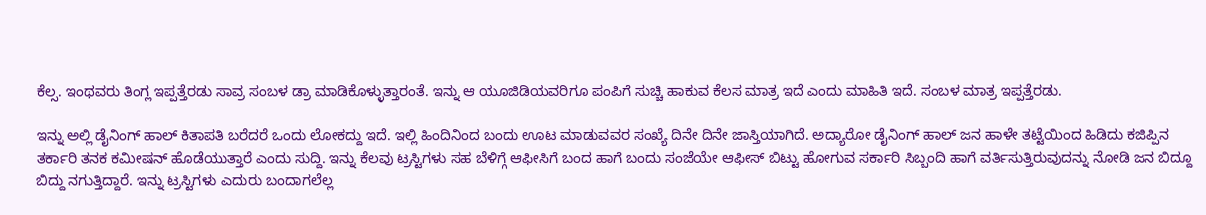ಕೆಲ್ಸ. ಇಂಥವರು ತಿಂಗ್ಲ ಇಪ್ಪತ್ತೆರಡು ಸಾವ್ರ ಸಂಬಳ ಡ್ರಾ ಮಾಡಿಕೊಳ್ಳುತ್ತಾರಂತೆ. ಇನ್ನು ಆ ಯೂಜಿಡಿಯವರಿಗೂ ಪಂಪಿಗೆ ಸುಚ್ಚಿ ಹಾಕುವ ಕೆಲಸ ಮಾತ್ರ ಇದೆ ಎಂದು ಮಾಹಿತಿ ಇದೆ. ಸಂಬಳ ಮಾತ್ರ ಇಪ್ಪತ್ತೆರಡು.

ಇನ್ನು ಅಲ್ಲಿ ಡೈನಿಂಗ್ ಹಾಲ್ ಕಿತಾಪತಿ ಬರೆದರೆ ಒಂದು ಲೋಕದ್ದು ಇದೆ. ಇಲ್ಲಿ ಹಿಂದಿನಿಂದ ಬಂದು ಊಟ ಮಾಡುವವರ ಸಂಖ್ಯೆ ದಿನೇ ದಿನೇ ಜಾಸ್ತಿಯಾಗಿದೆ. ಅದ್ಯಾರೋ ಡೈನಿಂಗ್ ಹಾಲ್ ಜನ ಹಾಳೇ ತಟ್ಟೆಯಿಂದ ಹಿಡಿದು ಕಜಿಪ್ಪಿನ ತರ್ಕಾರಿ ತನಕ ಕಮೀಷನ್ ಹೊಡೆಯುತ್ತಾರೆ ಎಂದು ಸುದ್ದಿ. ಇನ್ನು ಕೆಲವು ಟ್ರಸ್ಟಿಗಳು ಸಹ ಬೆಳಿಗ್ಗೆ ಆಫೀಸಿಗೆ ಬಂದ ಹಾಗೆ ಬಂದು ಸಂಜೆಯೇ ಆಫೀಸ್ ಬಿಟ್ಟು ಹೋಗುವ ಸರ್ಕಾರಿ ಸಿಬ್ಬಂದಿ ಹಾಗೆ ವರ್ತಿಸುತ್ತಿರುವುದನ್ನು ನೋಡಿ ಜನ ಬಿದ್ದೂ ಬಿದ್ದು ನಗುತ್ತಿದ್ದಾರೆ. ಇನ್ನು ಟ್ರಸ್ಟಿಗಳು ಎದುರು ಬಂದಾಗಲೆಲ್ಲ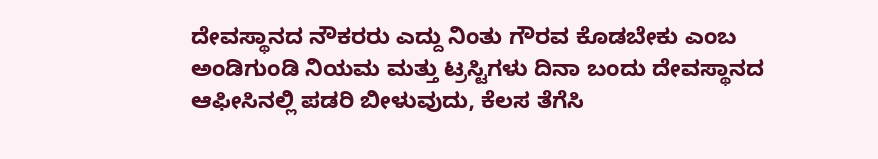ದೇವಸ್ಥಾನದ ನೌಕರರು ಎದ್ದು ನಿಂತು ಗೌರವ ಕೊಡಬೇಕು ಎಂಬ ಅಂಡಿಗುಂಡಿ ನಿಯಮ ಮತ್ತು ಟ್ರಸ್ಟಿಗಳು ದಿನಾ ಬಂದು ದೇವಸ್ಥಾನದ ಆಫೀಸಿನಲ್ಲಿ ಪಡರಿ ಬೀಳುವುದು, ಕೆಲಸ ತೆಗೆಸಿ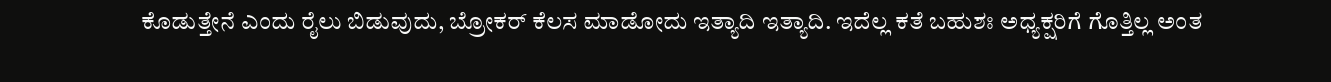ಕೊಡುತ್ತೇನೆ ಎಂದು ರೈಲು ಬಿಡುವುದು, ಬ್ರೋಕರ್ ಕೆಲಸ ಮಾಡೋದು ಇತ್ಯಾದಿ ಇತ್ಯಾದಿ. ಇದೆಲ್ಲ ಕತೆ ಬಹುಶಃ ಅಧ್ಯಕ್ಷರಿಗೆ ಗೊತ್ತಿಲ್ಲ ಅಂತ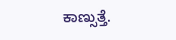ಕಾಣ್ಸುತ್ತೆ.